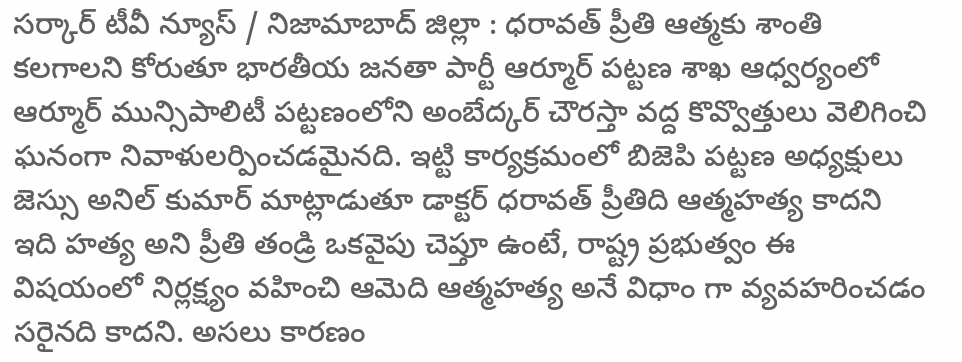సర్కార్ టీవీ న్యూస్ / నిజామాబాద్ జిల్లా : ధరావత్ ప్రీతి ఆత్మకు శాంతి కలగాలని కోరుతూ భారతీయ జనతా పార్టీ ఆర్మూర్ పట్టణ శాఖ ఆధ్వర్యంలో ఆర్మూర్ మున్సిపాలిటీ పట్టణంలోని అంబేద్కర్ చౌరస్తా వద్ద కొవ్వొత్తులు వెలిగించి ఘనంగా నివాళులర్పించడమైనది. ఇట్టి కార్యక్రమంలో బిజెపి పట్టణ అధ్యక్షులు జెస్సు అనిల్ కుమార్ మాట్లాడుతూ డాక్టర్ ధరావత్ ప్రీతిది ఆత్మహత్య కాదని ఇది హత్య అని ప్రీతి తండ్రి ఒకవైపు చెప్తూ ఉంటే, రాష్ట్ర ప్రభుత్వం ఈ విషయంలో నిర్లక్ష్యం వహించి ఆమెది ఆత్మహత్య అనే విధాం గా వ్యవహరించడం సరైనది కాదని. అసలు కారణం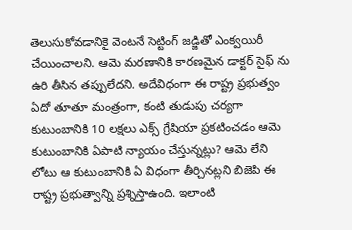తెలుసుకోవడానికై వెంటనే సెట్టింగ్ జడ్జితో ఎంక్వయిరీ చేయించాలని. ఆమె మరణానికి కారణమైన డాక్టర్ సైఫ్ ను ఉరి తీసిన తప్పులేదని. అదేవిధంగా ఈ రాష్ట్ర ప్రభుత్వం ఏదో తూతూ మంత్రంగా, కంటి తుడుపు చర్యగా కుటుంబానికి 10 లక్షలు ఎక్స్ గ్రేషియా ప్రకటించడం ఆమె కుటుంబానికి ఏపాటి న్యాయం చేస్తున్నట్లు? ఆమె లేని లోటు ఆ కుటుంబానికి ఏ విధంగా తీర్చినట్లని బిజెపి ఈ రాష్ట్ర ప్రభుత్వాన్ని ప్రశ్నిస్తాఉంది. ఇలాంటి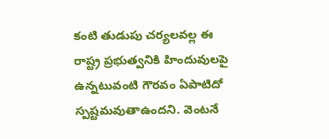కంటి తుడుపు చర్యలవల్ల ఈ రాష్ట్ర ప్రభుత్వనికి హిందువులపై ఉన్నటువంటి గౌరవం ఏపాటిదో స్పష్టమవుతాఉందని. వెంటనే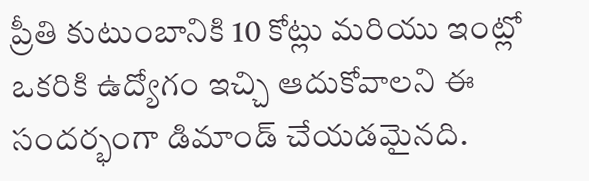ప్రీతి కుటుంబానికి 10 కోట్లు మరియు ఇంట్లో ఒకరికి ఉద్యోగం ఇచ్చి ఆదుకోవాలని ఈ సందర్భంగా డిమాండ్ చేయడమైనది.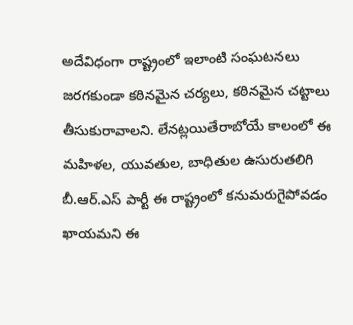అదేవిధంగా రాష్ట్రంలో ఇలాంటి సంఘటనలు జరగకుండా కఠినమైన చర్యలు, కఠినమైన చట్టాలు తీసుకురావాలని. లేనట్లయితేరాబోయే కాలంలో ఈ మహిళల, యువతుల, బాధితుల ఉసురుతలిగి బీ.ఆర్.ఎస్ పార్టీ ఈ రాష్ట్రంలో కనుమరుగైపోవడం ఖాయమని ఈ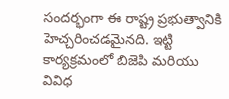సందర్భంగా ఈ రాష్ట్ర ప్రభుత్వానికి హెచ్చరించడమైనది. ఇట్టి కార్యక్రమంలో బిజెపి మరియు వివిధ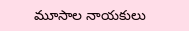మూసాల నాయకులు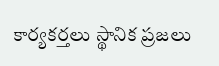కార్యకర్తలు స్థానిక ప్రజలు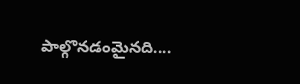పాల్గొనడంమైనది....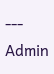---
Admin